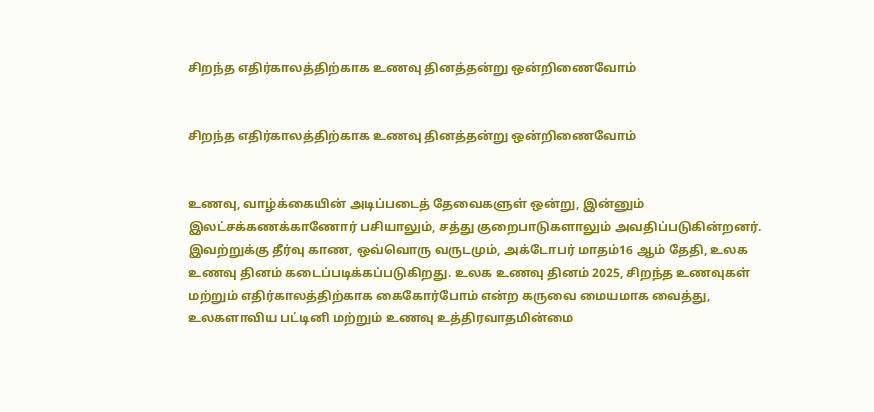சிறந்த எதிர்காலத்திற்காக உணவு தினத்தன்று ஒன்றிணைவோம்


சிறந்த எதிர்காலத்திற்காக உணவு தினத்தன்று ஒன்றிணைவோம்


உணவு, வாழ்க்கையின் அடிப்படைத் தேவைகளுள் ஒன்று, இன்னும் இலட்சக்கணக்காணோர் பசியாலும், சத்து குறைபாடுகளாலும் அவதிப்படுகின்றனர். இவற்றுக்கு தீர்வு காண, ஒவ்வொரு வருடமும், அக்டோபர் மாதம்16 ஆம் தேதி, உலக உணவு தினம் கடைப்படிக்கப்படுகிறது. உலக உணவு தினம் 2025, சிறந்த உணவுகள் மற்றும் எதிர்காலத்திற்காக கைகோர்போம் என்ற கருவை மையமாக வைத்து, உலகளாவிய பட்டினி மற்றும் உணவு உத்திரவாதமின்மை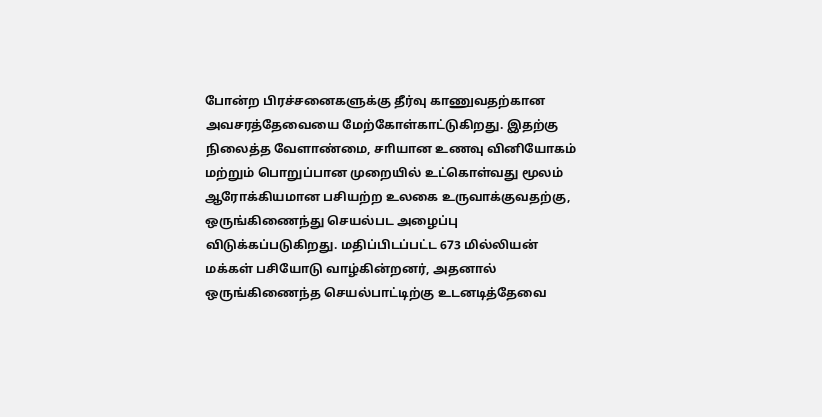போன்ற பிரச்சனைகளுக்கு தீர்வு காணுவதற்கான அவசரத்தேவையை மேற்கோள்காட்டுகிறது. இதற்கு நிலைத்த வேளாண்மை, சாியான உணவு வினியோகம் மற்றும் பொறுப்பான முறையில் உட்கொள்வது மூலம் ஆரோக்கியமான பசியற்ற உலகை உருவாக்குவதற்கு, ஒருங்கிணைந்து செயல்பட அழைப்பு விடுக்கப்படுகிறது. மதிப்பிடப்பட்ட 673 மில்லியன் மக்கள் பசியோடு வாழ்கின்றனர், அதனால் ஒருங்கிணைந்த செயல்பாட்டிற்கு உடனடித்தேவை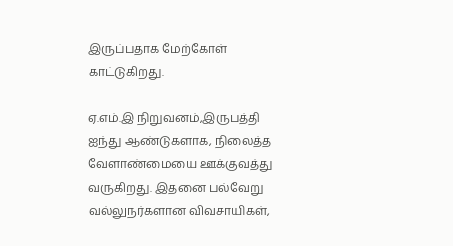இருப்பதாக மேற்கோள் காட்டுகிறது.

ஏ.எம்.இ நிறுவனம்,இருபத்தி ஐந்து ஆண்டுகளாக, நிலைத்த வேளாண்மையை ஊக்குவத்து வருகிறது. இதனை பல்வேறு வல்லுநர்களான விவசாயிகள்,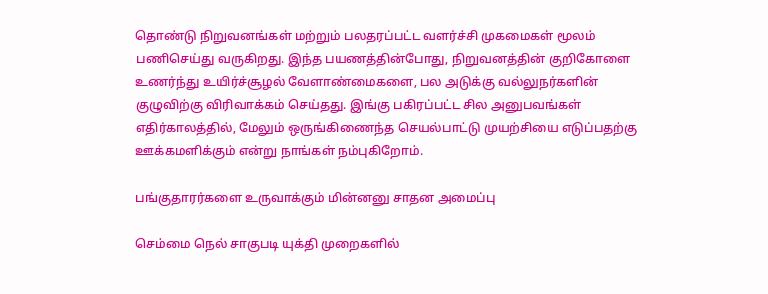தொண்டு நிறுவனங்கள் மற்றும் பலதரப்பட்ட வளர்ச்சி முகமைகள் மூலம் பணிசெய்து வருகிறது. இந்த பயணத்தின்போது, நிறுவனத்தின் குறிகோளை உணர்ந்து உயிர்ச்சூழல் வேளாண்மைகளை, பல அடுக்கு வல்லுநர்களின் குழுவிற்கு விரிவாக்கம் செய்தது. இங்கு பகிரப்பட்ட சில அனுபவங்கள் எதிர்காலத்தில், மேலும் ஒருங்கிணைந்த செயல்பாட்டு முயற்சியை எடுப்பதற்கு ஊக்கமளிக்கும் என்று நாங்கள் நம்புகிறோம்.

பங்குதாரர்களை உருவாக்கும் மின்னனு சாதன அமைப்பு

செம்மை நெல் சாகுபடி யுக்தி முறைகளில்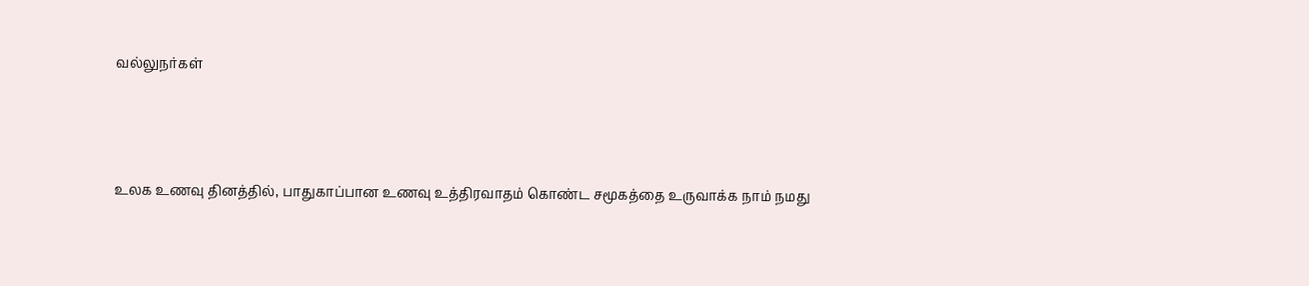வல்லுநர்கள்



உலக உணவு தினத்தில், பாதுகாப்பான உணவு உத்திரவாதம் கொண்ட சமூகத்தை உருவாக்க நாம் நமது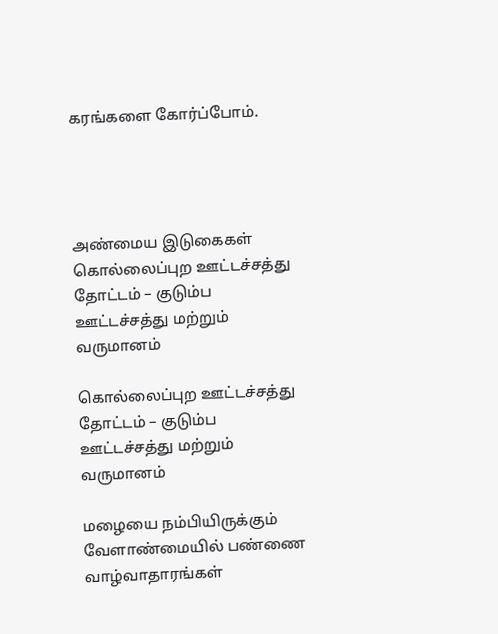கரங்களை கோர்ப்போம்.




அண்மைய இடுகைகள்
கொல்லைப்புற ஊட்டச்சத்து தோட்டம் – குடும்ப ஊட்டச்சத்து மற்றும் வருமானம்

கொல்லைப்புற ஊட்டச்சத்து தோட்டம் – குடும்ப ஊட்டச்சத்து மற்றும் வருமானம்

மழையை நம்பியிருக்கும் வேளாண்மையில் பண்ணை வாழ்வாதாரங்கள்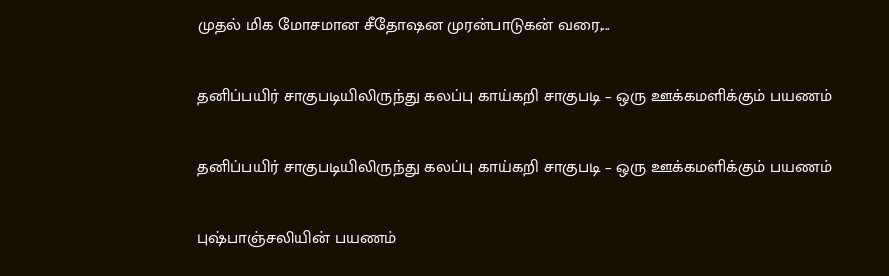முதல் மிக மோசமான சீதோஷன முரன்பாடுகன் வரை,...

தனிப்பயிர் சாகுபடியிலிருந்து கலப்பு காய்கறி சாகுபடி – ஒரு ஊக்கமளிக்கும் பயணம்

தனிப்பயிர் சாகுபடியிலிருந்து கலப்பு காய்கறி சாகுபடி – ஒரு ஊக்கமளிக்கும் பயணம்

புஷ்பாஞ்சலியின் பயணம்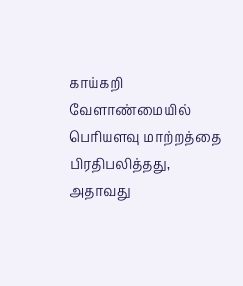காய்கறி வேளாண்மையில் பொியளவு மாற்றத்தை பிரதிபலித்தது, அதாவது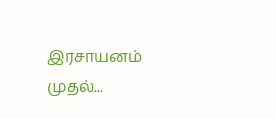இரசாயனம் முதல்...